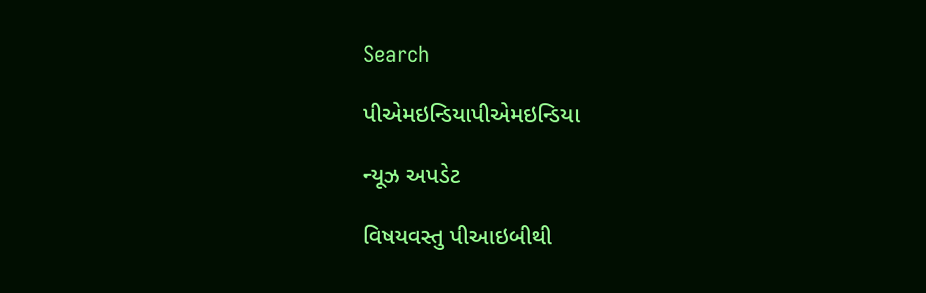Search

પીએમઇન્ડિયાપીએમઇન્ડિયા

ન્યૂઝ અપડેટ

વિષયવસ્તુ પીઆઇબીથી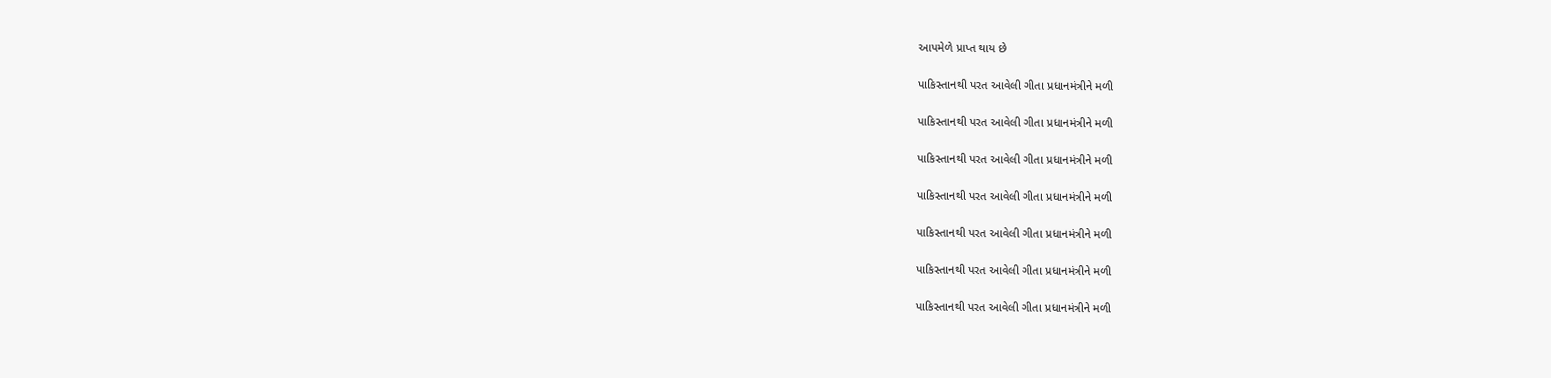આપમેળે પ્રાપ્ત થાય છે

પાકિસ્તાનથી પરત આવેલી ગીતા પ્રધાનમંત્રીને મળી

પાકિસ્તાનથી પરત આવેલી ગીતા પ્રધાનમંત્રીને મળી

પાકિસ્તાનથી પરત આવેલી ગીતા પ્રધાનમંત્રીને મળી

પાકિસ્તાનથી પરત આવેલી ગીતા પ્રધાનમંત્રીને મળી

પાકિસ્તાનથી પરત આવેલી ગીતા પ્રધાનમંત્રીને મળી

પાકિસ્તાનથી પરત આવેલી ગીતા પ્રધાનમંત્રીને મળી

પાકિસ્તાનથી પરત આવેલી ગીતા પ્રધાનમંત્રીને મળી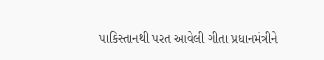પાકિસ્તાનથી પરત આવેલી ગીતા પ્રધાનમંત્રીને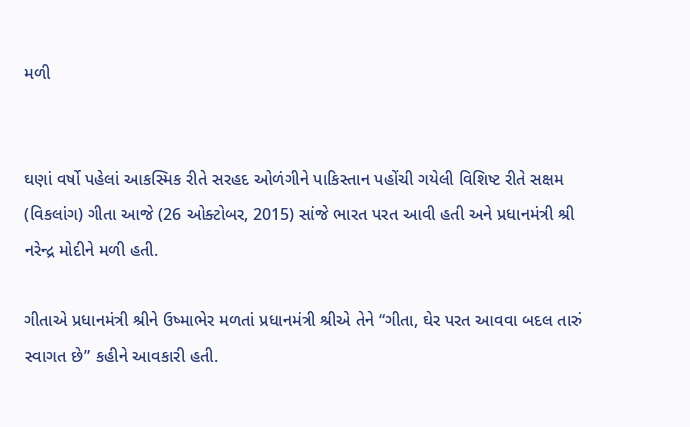મળી


ઘણાં વર્ષો પહેલાં આકસ્મિક રીતે સરહદ ઓળંગીને પાકિસ્તાન પહોંચી ગયેલી વિશિષ્ટ રીતે સક્ષમ (વિકલાંગ) ગીતા આજે (26 ઓક્ટોબર, 2015) સાંજે ભારત પરત આવી હતી અને પ્રધાનમંત્રી શ્રી નરેન્દ્ર મોદીને મળી હતી.

ગીતાએ પ્રધાનમંત્રી શ્રીને ઉષ્માભેર મળતાં પ્રધાનમંત્રી શ્રીએ તેને “ગીતા, ઘેર પરત આવવા બદલ તારું સ્વાગત છે” કહીને આવકારી હતી.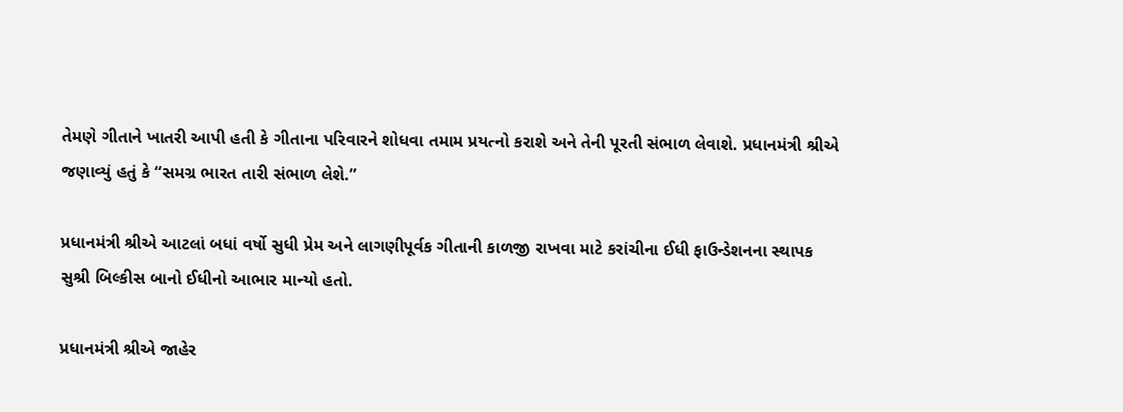તેમણે ગીતાને ખાતરી આપી હતી કે ગીતાના પરિવારને શોધવા તમામ પ્રયત્નો કરાશે અને તેની પૂરતી સંભાળ લેવાશે. પ્રધાનમંત્રી શ્રીએ જણાવ્યું હતું કે “સમગ્ર ભારત તારી સંભાળ લેશે.”

પ્રધાનમંત્રી શ્રીએ આટલાં બધાં વર્ષો સુધી પ્રેમ અને લાગણીપૂર્વક ગીતાની કાળજી રાખવા માટે કરાંચીના ઈધી ફાઉન્ડેશનના સ્થાપક સુશ્રી બિલ્કીસ બાનો ઈધીનો આભાર માન્યો હતો.

પ્રધાનમંત્રી શ્રીએ જાહેર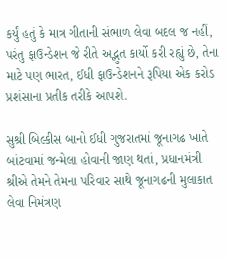કર્યું હતું કે માત્ર ગીતાની સંભાળ લેવા બદલ જ નહીં, પરંતુ ફાઉન્ડેશન જે રીતે અદ્ભુત કાર્યો કરી રહ્યું છે, તેના માટે પણ ભારત, ઈધી ફાઉન્ડેશનને રૂપિયા એક કરોડ પ્રશંસાના પ્રતીક તરીકે આપશે.

સુશ્રી બિલ્કીસ બાનો ઈધી ગુજરાતમાં જૂનાગઢ ખાતે બાંટવામાં જન્મેલા હોવાની જાણ થતાં, પ્રધાનમંત્રી શ્રીએ તેમને તેમના પરિવાર સાથે જૂનાગઢની મુલાકાત લેવા નિમંત્રણ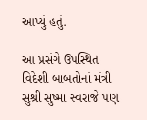આપ્યું હતું.

આ પ્રસંગે ઉપસ્થિત વિદેશી બાબતોનાં મંત્રી સુશ્રી સુષ્મા સ્વરાજે પણ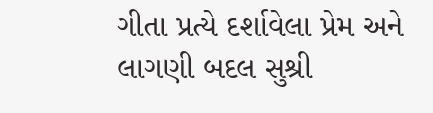ગીતા પ્રત્યે દર્શાવેલા પ્રેમ અને લાગણી બદલ સુશ્રી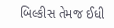બિલ્કીસ તેમજ ઈધી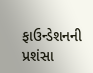ફાઉન્ડેશનની પ્રશંસા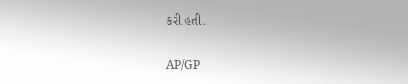કરી હતી.

AP/GP